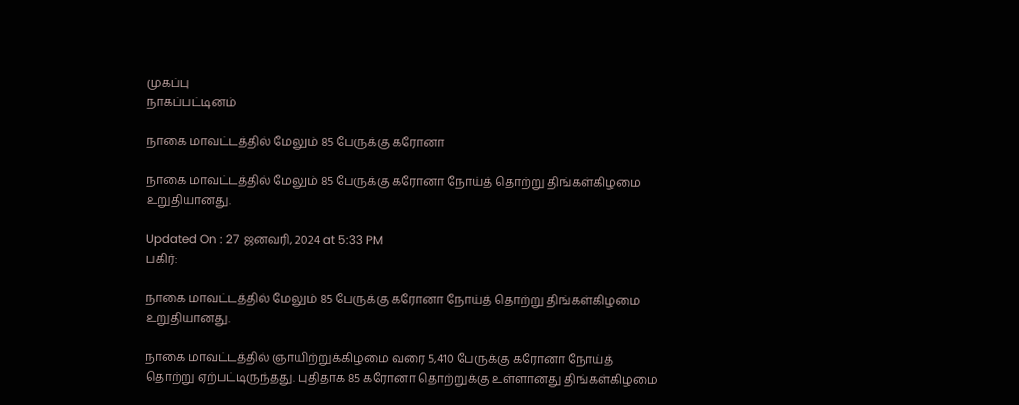முகப்பு
நாகப்பட்டினம்

நாகை மாவட்டத்தில் மேலும் 85 பேருக்கு கரோனா

நாகை மாவட்டத்தில் மேலும் 85 பேருக்கு கரோனா நோய்த் தொற்று திங்கள்கிழமை உறுதியானது.

Updated On : 27 ஜனவரி, 2024 at 5:33 PM
பகிர்:

நாகை மாவட்டத்தில் மேலும் 85 பேருக்கு கரோனா நோய்த் தொற்று திங்கள்கிழமை உறுதியானது.

நாகை மாவட்டத்தில் ஞாயிற்றுக்கிழமை வரை 5,410 பேருக்கு கரோனா நோய்த் தொற்று ஏற்பட்டிருந்தது. புதிதாக 85 கரோனா தொற்றுக்கு உள்ளானது திங்கள்கிழமை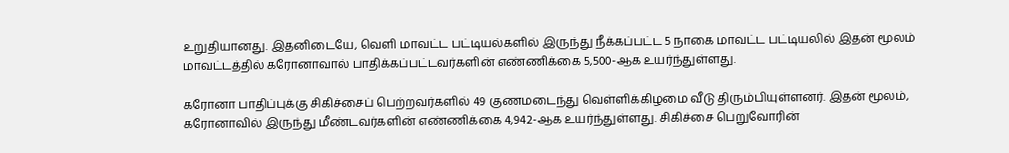உறுதியானது. இதனிடையே, வெளி மாவட்ட பட்டியல்களில் இருந்து நீக்கப்பட்ட 5 நாகை மாவட்ட பட்டியலில் இதன் மூலம் மாவட்டத்தில் கரோனாவால் பாதிக்கப்பட்டவர்களின் எண்ணிக்கை 5,500-ஆக உயர்ந்துள்ளது.

கரோனா பாதிப்புக்கு சிகிச்சைப் பெற்றவர்களில் 49 குணமடைந்து வெள்ளிக்கிழமை வீடு திரும்பியுள்ளனர். இதன் மூலம், கரோனாவில் இருந்து மீண்டவர்களின் எண்ணிக்கை 4,942-ஆக உயர்ந்துள்ளது. சிகிச்சை பெறுவோரின்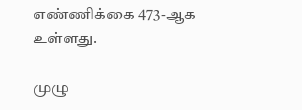எண்ணிக்கை 473-ஆக உள்ளது.

முழு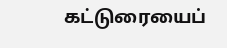கட்டுரையைப்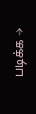படிக்க →